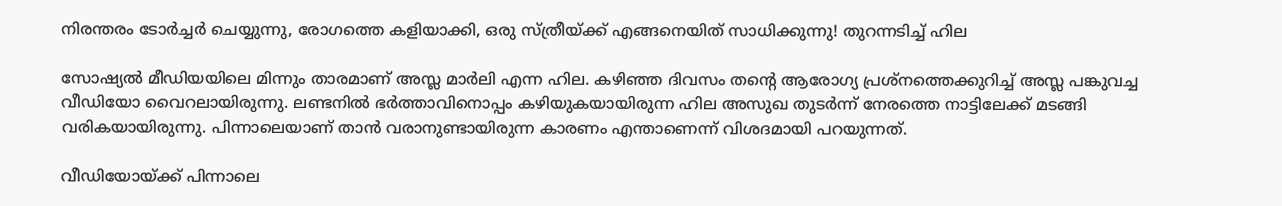നിരന്തരം ടോര്‍ച്ചര്‍ ചെയ്യുന്നു, രോഗത്തെ കളിയാക്കി, ഒരു സ്ത്രീയ്ക്ക് എങ്ങനെയിത് സാധിക്കുന്നു! തുറന്നടിച്ച് ഹില

സോഷ്യല്‍ മീഡിയയിലെ മിന്നും താരമാണ് അസ്ല മാര്‍ലി എന്ന ഹില. കഴിഞ്ഞ ദിവസം തന്റെ ആരോഗ്യ പ്രശ്‌നത്തെക്കുറിച്ച് അസ്ല പങ്കുവച്ച വീഡിയോ വൈറലായിരുന്നു. ലണ്ടനില്‍ ഭര്‍ത്താവിനൊപ്പം കഴിയുകയായിരുന്ന ഹില അസുഖ തുടര്‍ന്ന് നേരത്തെ നാട്ടിലേക്ക് മടങ്ങി വരികയായിരുന്നു. പിന്നാലെയാണ് താന്‍ വരാനുണ്ടായിരുന്ന കാരണം എന്താണെന്ന് വിശദമായി പറയുന്നത്.

വീഡിയോയ്ക്ക് പിന്നാലെ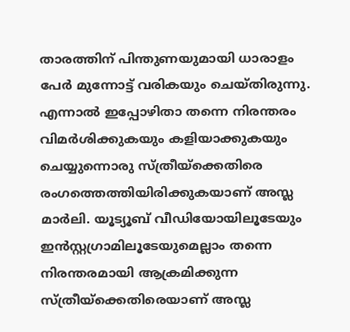താരത്തിന് പിന്തുണയുമായി ധാരാളം പേര്‍ മുന്നോട്ട് വരികയും ചെയ്തിരുന്നു. എന്നാല്‍ ഇപ്പോഴിതാ തന്നെ നിരന്തരം വിമര്‍ശിക്കുകയും കളിയാക്കുകയും ചെയ്യുന്നൊരു സ്ത്രീയ്‌ക്കെതിരെ രംഗത്തെത്തിയിരിക്കുകയാണ് അസ്ല മാര്‍ലി. യൂട്യൂബ് വീഡിയോയിലൂടേയും ഇന്‍സ്റ്റഗ്രാമിലൂടേയുമെല്ലാം തന്നെ നിരന്തരമായി ആക്രമിക്കുന്ന സ്ത്രീയ്‌ക്കെതിരെയാണ് അസ്ല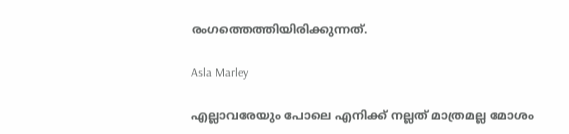രംഗത്തെത്തിയിരിക്കുന്നത്.

Asla Marley

എല്ലാവരേയും പോലെ എനിക്ക് നല്ലത് മാത്രമല്ല മോശം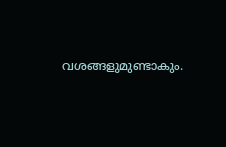വശങ്ങളുമുണ്ടാകും.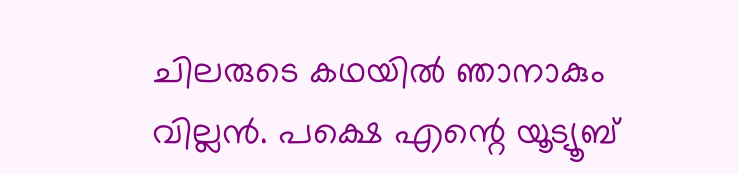ചിലരുടെ കഥയില്‍ ഞാനാകും വില്ലന്‍. പക്ഷെ എന്റെ യൂട്യൂബ്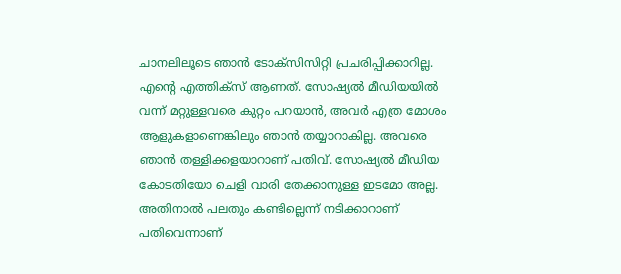ചാനലിലൂടെ ഞാന്‍ ടോക്‌സിസിറ്റി പ്രചരിപ്പിക്കാറില്ല. എന്റെ എത്തിക്‌സ് ആണത്. സോഷ്യല്‍ മീഡിയയില്‍ വന്ന് മറ്റുള്ളവരെ കുറ്റം പറയാന്‍, അവര്‍ എത്ര മോശം ആളുകളാണെങ്കിലും ഞാന്‍ തയ്യാറാകില്ല. അവരെ ഞാന്‍ തള്ളിക്കളയാറാണ് പതിവ്. സോഷ്യല്‍ മീഡിയ കോടതിയോ ചെളി വാരി തേക്കാനുള്ള ഇടമോ അല്ല. അതിനാല്‍ പലതും കണ്ടില്ലെന്ന് നടിക്കാറാണ് പതിവെന്നാണ്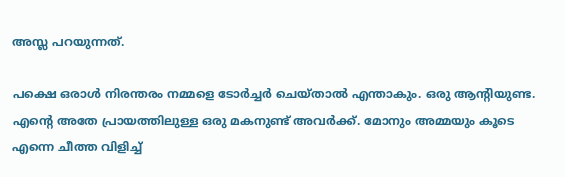അസ്ല പറയുന്നത്.

പക്ഷെ ഒരാള്‍ നിരന്തരം നമ്മളെ ടോര്‍ച്ചര്‍ ചെയ്താല്‍ എന്താകും. ഒരു ആന്റിയുണ്ട. എന്റെ അതേ പ്രായത്തിലുള്ള ഒരു മകനുണ്ട് അവര്‍ക്ക്. മോനും അമ്മയും കൂടെ എന്നെ ചീത്ത വിളിച്ച്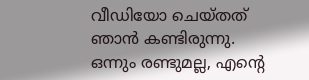വീഡിയോ ചെയ്തത് ഞാന്‍ കണ്ടിരുന്നു. ഒന്നും രണ്ടുമല്ല, എന്റെ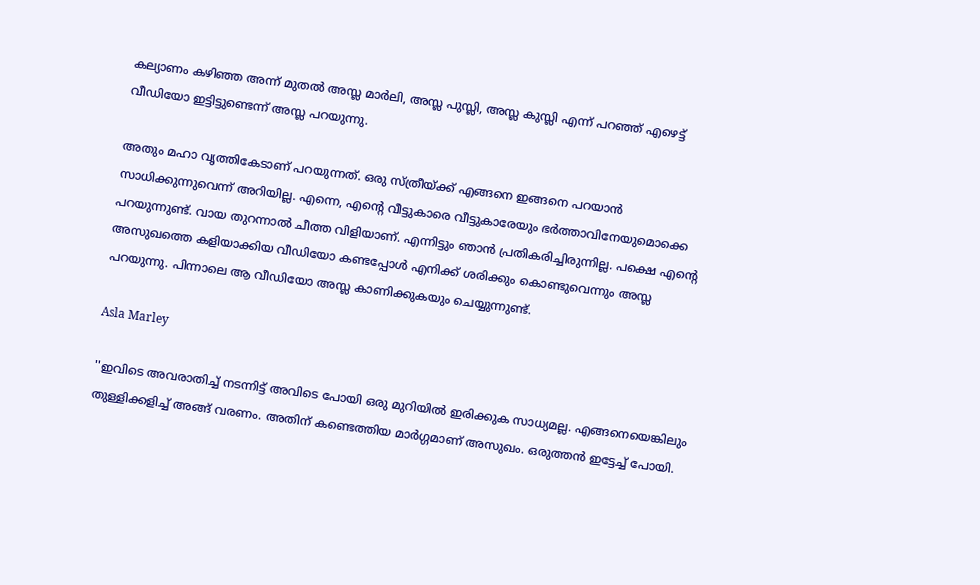കല്യാണം കഴിഞ്ഞ അന്ന് മുതല്‍ അസ്ല മാര്‍ലി, അസ്ല പുസ്ലി, അസ്ല കുസ്ലി എന്ന് പറഞ്ഞ് എഴെട്ട് വീഡിയോ ഇട്ടിട്ടുണ്ടെന്ന് അസ്ല പറയുന്നു.

അതും മഹാ വൃത്തികേടാണ് പറയുന്നത്. ഒരു സ്ത്രീയ്ക്ക് എങ്ങനെ ഇങ്ങനെ പറയാന്‍ സാധിക്കുന്നുവെന്ന് അറിയില്ല. എന്നെ, എന്റെ വീട്ടുകാരെ വീട്ടുകാരേയും ഭര്‍ത്താവിനേയുമൊക്കെ പറയുന്നുണ്ട്. വായ തുറന്നാല്‍ ചീത്ത വിളിയാണ്. എന്നിട്ടും ഞാന്‍ പ്രതികരിച്ചിരുന്നില്ല. പക്ഷെ എന്റെ അസുഖത്തെ കളിയാക്കിയ വീഡിയോ കണ്ടപ്പോള്‍ എനിക്ക് ശരിക്കും കൊണ്ടുവെന്നും അസ്ല പറയുന്നു. പിന്നാലെ ആ വീഡിയോ അസ്ല കാണിക്കുകയും ചെയ്യുന്നുണ്ട്.

Asla Marley

''ഇവിടെ അവരാതിച്ച് നടന്നിട്ട് അവിടെ പോയി ഒരു മുറിയില്‍ ഇരിക്കുക സാധ്യമല്ല. എങ്ങനെയെങ്കിലും തുള്ളിക്കളിച്ച് അങ്ങ് വരണം. അതിന് കണ്ടെത്തിയ മാര്‍ഗ്ഗമാണ് അസുഖം. ഒരുത്തന്‍ ഇട്ടേച്ച് പോയി.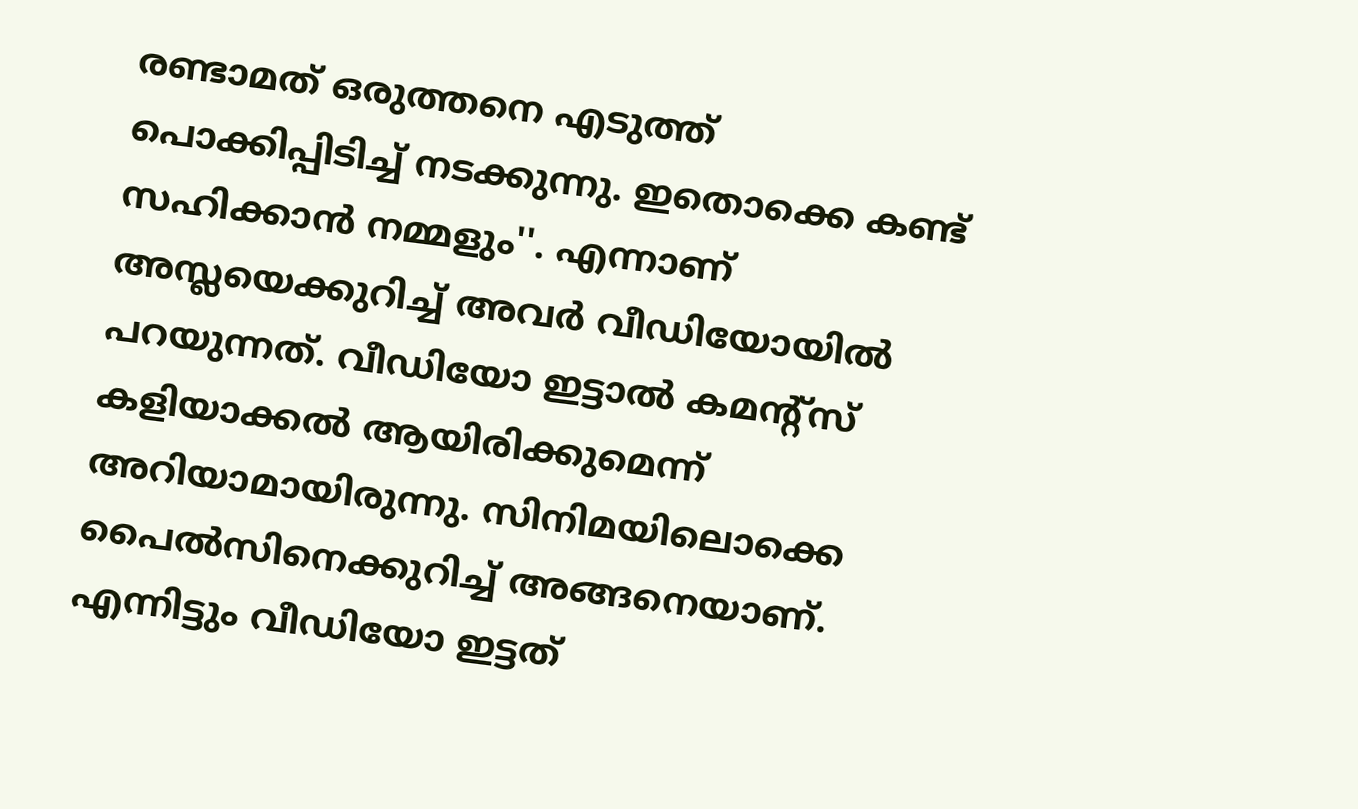രണ്ടാമത് ഒരുത്തനെ എടുത്ത് പൊക്കിപ്പിടിച്ച് നടക്കുന്നു. ഇതൊക്കെ കണ്ട് സഹിക്കാന്‍ നമ്മളും''. എന്നാണ് അസ്ലയെക്കുറിച്ച് അവര്‍ വീഡിയോയില്‍ പറയുന്നത്. വീഡിയോ ഇട്ടാല്‍ കമന്റ്‌സ് കളിയാക്കല്‍ ആയിരിക്കുമെന്ന് അറിയാമായിരുന്നു. സിനിമയിലൊക്കെ പൈല്‍സിനെക്കുറിച്ച് അങ്ങനെയാണ്. എന്നിട്ടും വീഡിയോ ഇട്ടത്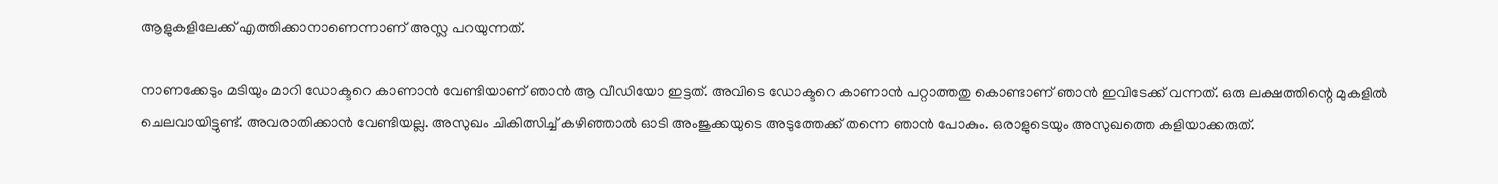ആളുകളിലേക്ക് എത്തിക്കാനാണെന്നാണ് അസ്ല പറയുന്നത്.

നാണക്കേടും മടിയും മാറി ഡോക്ടറെ കാണാന്‍ വേണ്ടിയാണ് ഞാന്‍ ആ വീഡിയോ ഇട്ടത്. അവിടെ ഡോക്ടറെ കാണാന്‍ പറ്റാത്തതു കൊണ്ടാണ് ഞാന്‍ ഇവിടേക്ക് വന്നത്. ഒരു ലക്ഷത്തിന്റെ മുകളില്‍ ചെലവായിട്ടുണ്ട്. അവരാതിക്കാന്‍ വേണ്ടിയല്ല. അസുഖം ചികിത്സിച്ച് കഴിഞ്ഞാല്‍ ഓടി അംജുക്കയുടെ അടുത്തേക്ക് തന്നെ ഞാന്‍ പോകും. ഒരാളുടെയും അസുഖത്തെ കളിയാക്കരുത്.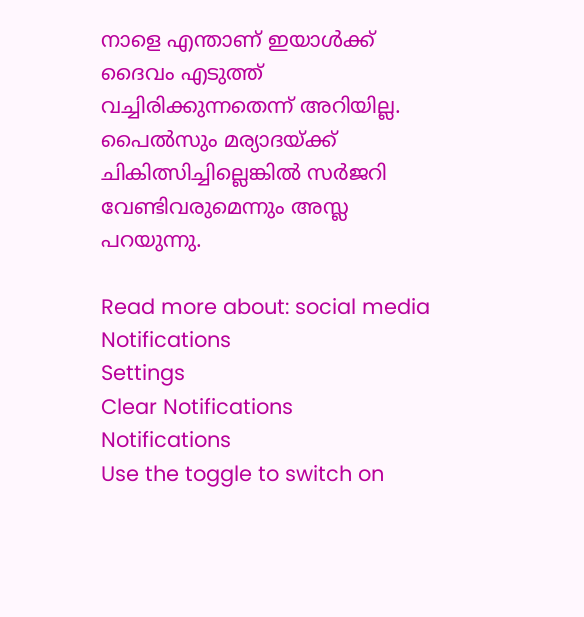നാളെ എന്താണ് ഇയാള്‍ക്ക് ദൈവം എടുത്ത് വച്ചിരിക്കുന്നതെന്ന് അറിയില്ല. പൈല്‍സും മര്യാദയ്ക്ക് ചികിത്സിച്ചില്ലെങ്കില്‍ സര്‍ജറി വേണ്ടിവരുമെന്നും അസ്ല പറയുന്നു.

Read more about: social media
Notifications
Settings
Clear Notifications
Notifications
Use the toggle to switch on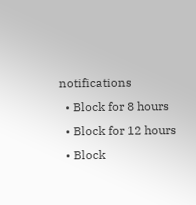notifications
  • Block for 8 hours
  • Block for 12 hours
  • Block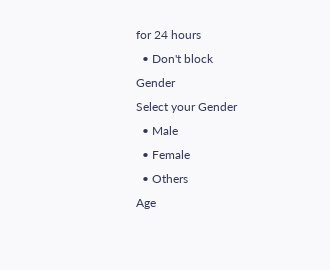for 24 hours
  • Don't block
Gender
Select your Gender
  • Male
  • Female
  • Others
Age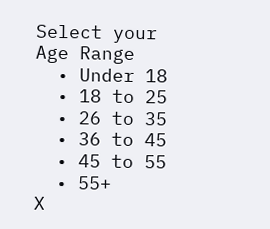Select your Age Range
  • Under 18
  • 18 to 25
  • 26 to 35
  • 36 to 45
  • 45 to 55
  • 55+
X